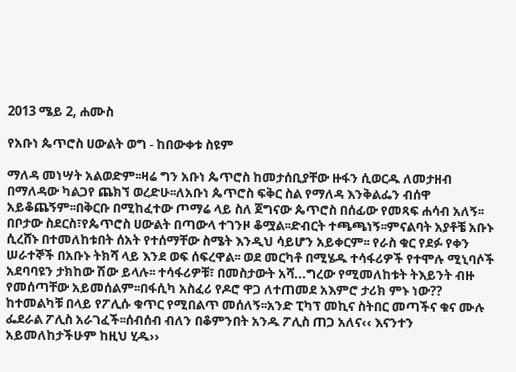2013 ሜይ 2, ሐሙስ

የአቡነ ጴጥሮስ ሀውልት ወግ - ከበውቀቱ ስዩም

ማለዳ መነሣት አልወድም፡፡ዛሬ ግን አቡነ ጴጥሮስ ከመታሰቢያቸው ዙፋን ሲወርዱ ለመታዘብ በማለዳው ካልጋየ ጨክኘ ወረድሁ፡፡ለአቡነ ጴጥሮስ ፍቅር ስል የማለዳ እንቅልፌን ብሰዋ አይቆጨኝም፡፡በቅርቡ በሚከፈተው ጦማሬ ላይ ስለ ጀግናው ጴጥሮስ በሰፊው የመጻፍ ሐሳብ አለኝ፡፡ በቦታው ስደርስ፣የጴጥሮስ ሀውልት በጣውላ ተገንዞ ቆሟል፡፡ድብርት ተጫጫነኝ፡፡ምናልባት አያቶቼ አቡኑ ሲረሸኑ በተመለከቱበት ሰአት የተሰማቸው ስሜት እንዲህ ሳይሆን አይቀርም፡፡ የራስ ቁር የደፉ የቀን ሠራተኞች በአቡኑ ትክሻ ላይ እንደ ወፍ ሰፍረዋል፡፡ ወደ መርካቶ በሚሄዱ ተሳፋሪዎች የተሞሉ ሚኒባሶች አደባባዩን ታክከው ሽው ይላሉ፡፡ ተሳፋሪዎቹ፣ በመስታውት አሻ...ግረው የሚመለከቱት ትእይንት ብዙ የመሰጣቸው አይመሰልም፡፡በፋሲካ አስፈሪ የዶሮ ዋጋ ለተጠመደ አእምሮ ታሪክ ምኑ ነው?? ከተመልካቹ በላይ የፖሊሱ ቁጥር የሚበልጥ መሰለኝ፡፡አንድ ፒካፕ መኪና ስትበር መጣችና ቁና ሙሉ ፌደራል ፖሊስ አራገፈች፡፡ሰብሰብ ብለን በቆምንበት አንዱ ፖሊስ ጠጋ አለና‹‹ እናንተን አይመለከታችሁም ከዚህ ሂዱ››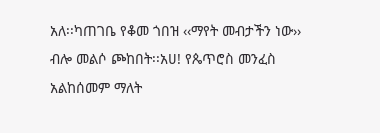አለ፡፡ካጠገቤ የቆመ ጎበዝ ‹‹ማየት መብታችን ነው›› ብሎ መልሶ ጮከበት፡፡አሀ! የጴጥሮስ መንፈስ አልከሰመም ማለት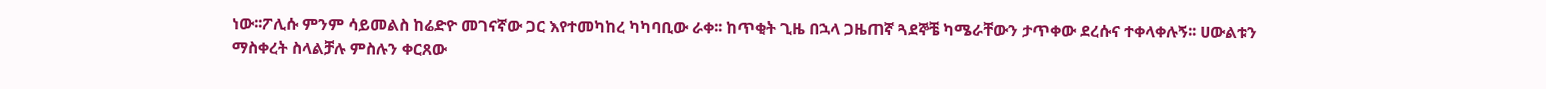ነው፡፡ፖሊሱ ምንም ሳይመልስ ከሬድዮ መገናኛው ጋር እየተመካከረ ካካባቢው ራቀ፡፡ ከጥቂት ጊዜ በኋላ ጋዜጠኛ ጓደኞቼ ካሜራቸውን ታጥቀው ደረሱና ተቀላቀሉኝ፡፡ ሀውልቱን ማስቀረት ስላልቻሉ ምስሉን ቀርጸው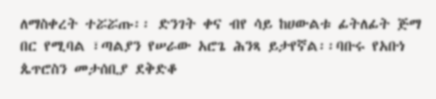ለማስቀረት ተሯሯጡ፡፡ ድንገት ቀና ብየ ሳይ ከሀውልቱ ፊትለፊት ጅማ በር የሚባል ፣ጣልያን የሠራው አሮጌ ሕንጻ ይታየኛል፡፡ባቡሩ የአቡነ ጴጥሮስን መታሰቢያ ደቅድቆ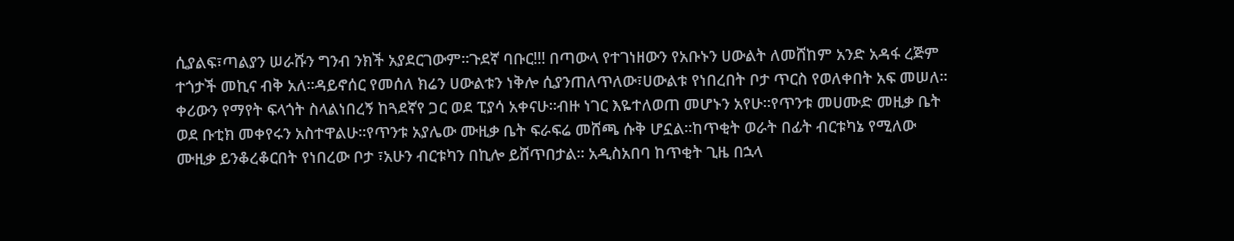ሲያልፍ፣ጣልያን ሠራሹን ግንብ ንክች አያደርገውም፡፡ጉደኛ ባቡር!!! በጣውላ የተገነዘውን የአቡኑን ሀውልት ለመሸከም አንድ አዳፋ ረጅም ተጎታች መኪና ብቅ አለ፡፡ዳይኖሰር የመሰለ ክሬን ሀውልቱን ነቅሎ ሲያንጠለጥለው፣ሀውልቱ የነበረበት ቦታ ጥርስ የወለቀበት አፍ መሠለ፡፡ቀሪውን የማየት ፍላጎት ስላልነበረኝ ከጓደኛየ ጋር ወደ ፒያሳ አቀናሁ፡፡ብዙ ነገር እዬተለወጠ መሆኑን አየሁ፡፡የጥንቱ መሀሙድ መዚቃ ቤት ወደ ቡቲክ መቀየሩን አስተዋልሁ፡፡የጥንቱ አያሌው ሙዚቃ ቤት ፍራፍሬ መሸጫ ሱቅ ሆኗል፡፡ከጥቂት ወራት በፊት ብርቱካኔ የሚለው ሙዚቃ ይንቆረቆርበት የነበረው ቦታ ፣አሁን ብርቱካን በኪሎ ይሸጥበታል፡፡ አዲስአበባ ከጥቂት ጊዜ በኋላ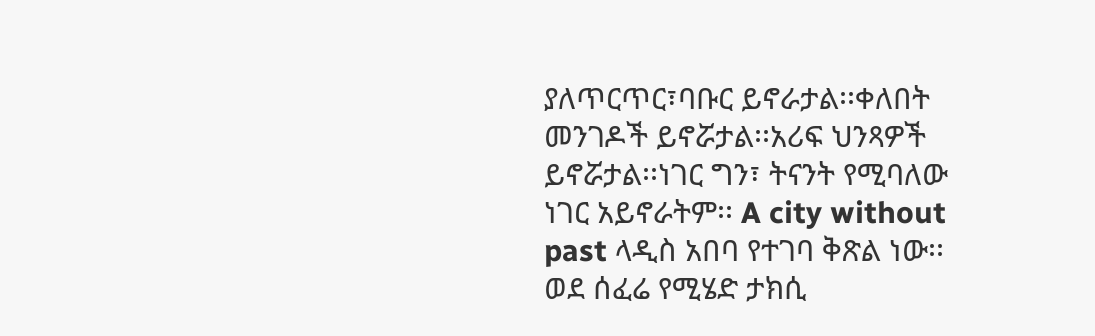ያለጥርጥር፣ባቡር ይኖራታል፡፡ቀለበት መንገዶች ይኖሯታል፡፡አሪፍ ህንጻዎች ይኖሯታል፡፡ነገር ግን፣ ትናንት የሚባለው ነገር አይኖራትም፡፡ A city without past ላዲስ አበባ የተገባ ቅጽል ነው፡፡ ወደ ሰፈሬ የሚሄድ ታክሲ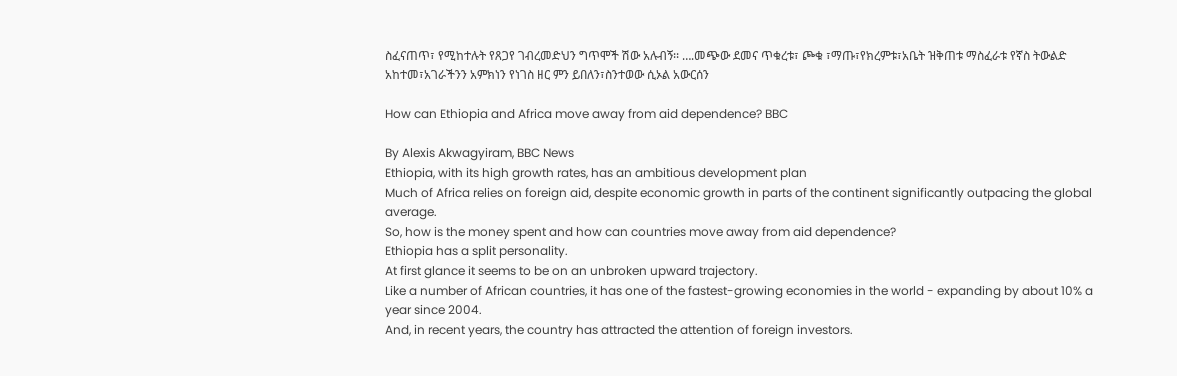ስፈናጠጥ፣ የሚከተሉት የጸጋየ ገብረመድህን ግጥሞች ሽው አሉብኝ፡፡ ….መጭው ደመና ጥቁረቱ፣ ጮቁ ፣ማጡ፣የክረምቱ፣አቤት ዝቅጠቱ ማስፈራቱ የኛስ ትውልድ አከተመ፣አገራችንን አምክነን የነገስ ዘር ምን ይበለን፣ስንተወው ሲኦል አውርሰን

How can Ethiopia and Africa move away from aid dependence? BBC

By Alexis Akwagyiram, BBC News
Ethiopia, with its high growth rates, has an ambitious development plan
Much of Africa relies on foreign aid, despite economic growth in parts of the continent significantly outpacing the global average.
So, how is the money spent and how can countries move away from aid dependence?
Ethiopia has a split personality.
At first glance it seems to be on an unbroken upward trajectory.
Like a number of African countries, it has one of the fastest-growing economies in the world - expanding by about 10% a year since 2004.
And, in recent years, the country has attracted the attention of foreign investors.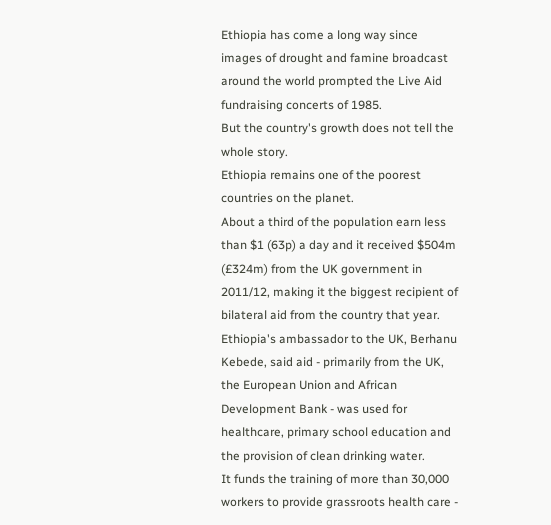Ethiopia has come a long way since images of drought and famine broadcast around the world prompted the Live Aid fundraising concerts of 1985.
But the country's growth does not tell the whole story.
Ethiopia remains one of the poorest countries on the planet.
About a third of the population earn less than $1 (63p) a day and it received $504m (£324m) from the UK government in 2011/12, making it the biggest recipient of bilateral aid from the country that year.
Ethiopia's ambassador to the UK, Berhanu Kebede, said aid - primarily from the UK, the European Union and African Development Bank - was used for healthcare, primary school education and the provision of clean drinking water.
It funds the training of more than 30,000 workers to provide grassroots health care -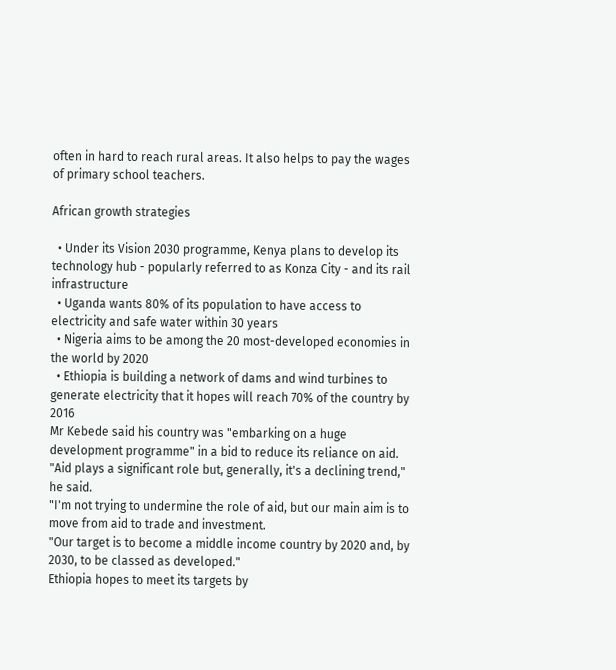often in hard to reach rural areas. It also helps to pay the wages of primary school teachers.

African growth strategies

  • Under its Vision 2030 programme, Kenya plans to develop its technology hub - popularly referred to as Konza City - and its rail infrastructure
  • Uganda wants 80% of its population to have access to electricity and safe water within 30 years
  • Nigeria aims to be among the 20 most-developed economies in the world by 2020
  • Ethiopia is building a network of dams and wind turbines to generate electricity that it hopes will reach 70% of the country by 2016
Mr Kebede said his country was "embarking on a huge development programme" in a bid to reduce its reliance on aid.
"Aid plays a significant role but, generally, it's a declining trend," he said.
"I'm not trying to undermine the role of aid, but our main aim is to move from aid to trade and investment.
"Our target is to become a middle income country by 2020 and, by 2030, to be classed as developed."
Ethiopia hopes to meet its targets by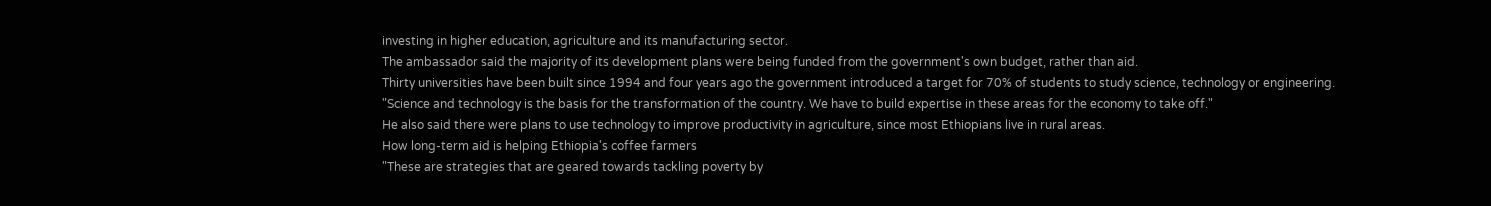investing in higher education, agriculture and its manufacturing sector.
The ambassador said the majority of its development plans were being funded from the government's own budget, rather than aid.
Thirty universities have been built since 1994 and four years ago the government introduced a target for 70% of students to study science, technology or engineering.
"Science and technology is the basis for the transformation of the country. We have to build expertise in these areas for the economy to take off."
He also said there were plans to use technology to improve productivity in agriculture, since most Ethiopians live in rural areas.
How long-term aid is helping Ethiopia's coffee farmers
"These are strategies that are geared towards tackling poverty by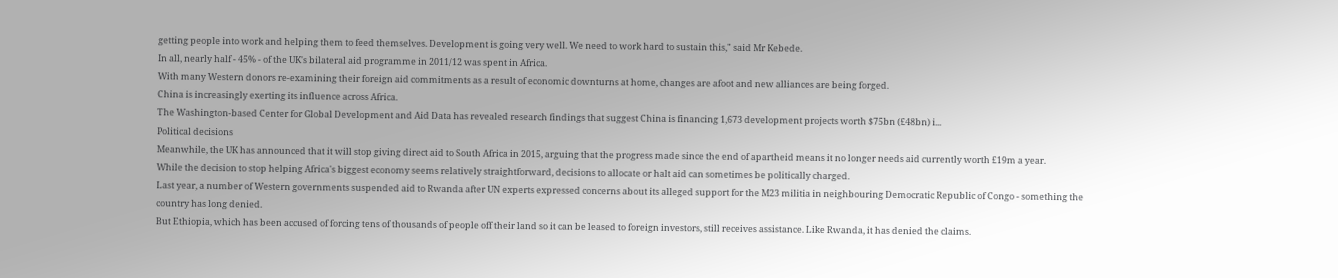getting people into work and helping them to feed themselves. Development is going very well. We need to work hard to sustain this," said Mr Kebede.
In all, nearly half - 45% - of the UK's bilateral aid programme in 2011/12 was spent in Africa.
With many Western donors re-examining their foreign aid commitments as a result of economic downturns at home, changes are afoot and new alliances are being forged.
China is increasingly exerting its influence across Africa.
The Washington-based Center for Global Development and Aid Data has revealed research findings that suggest China is financing 1,673 development projects worth $75bn (£48bn) i...
Political decisions
Meanwhile, the UK has announced that it will stop giving direct aid to South Africa in 2015, arguing that the progress made since the end of apartheid means it no longer needs aid currently worth £19m a year.
While the decision to stop helping Africa's biggest economy seems relatively straightforward, decisions to allocate or halt aid can sometimes be politically charged.
Last year, a number of Western governments suspended aid to Rwanda after UN experts expressed concerns about its alleged support for the M23 militia in neighbouring Democratic Republic of Congo - something the country has long denied.
But Ethiopia, which has been accused of forcing tens of thousands of people off their land so it can be leased to foreign investors, still receives assistance. Like Rwanda, it has denied the claims.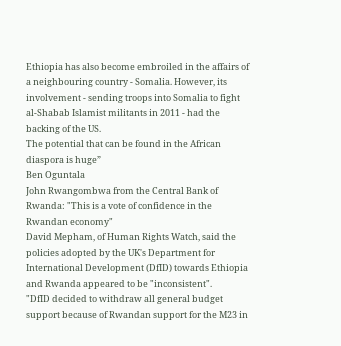Ethiopia has also become embroiled in the affairs of a neighbouring country - Somalia. However, its involvement - sending troops into Somalia to fight al-Shabab Islamist militants in 2011 - had the backing of the US.
The potential that can be found in the African diaspora is huge”
Ben Oguntala
John Rwangombwa from the Central Bank of Rwanda: "This is a vote of confidence in the Rwandan economy"
David Mepham, of Human Rights Watch, said the policies adopted by the UK's Department for International Development (DfID) towards Ethiopia and Rwanda appeared to be "inconsistent".
"DfID decided to withdraw all general budget support because of Rwandan support for the M23 in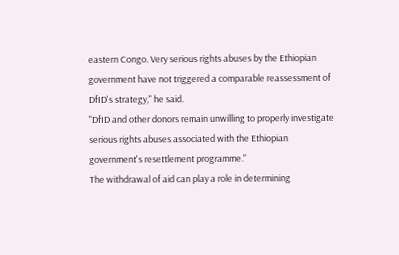eastern Congo. Very serious rights abuses by the Ethiopian government have not triggered a comparable reassessment of DfID's strategy," he said.
"DfID and other donors remain unwilling to properly investigate serious rights abuses associated with the Ethiopian government's resettlement programme."
The withdrawal of aid can play a role in determining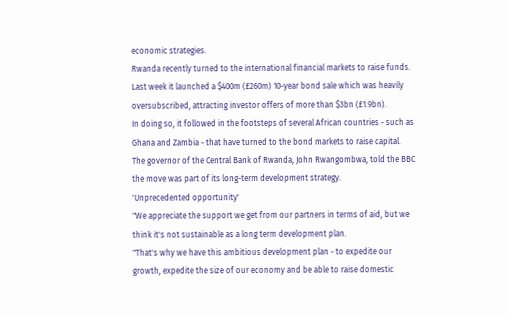economic strategies.
Rwanda recently turned to the international financial markets to raise funds.
Last week it launched a $400m (£260m) 10-year bond sale which was heavily oversubscribed, attracting investor offers of more than $3bn (£1.9bn).
In doing so, it followed in the footsteps of several African countries - such as Ghana and Zambia - that have turned to the bond markets to raise capital.
The governor of the Central Bank of Rwanda, John Rwangombwa, told the BBC the move was part of its long-term development strategy.
'Unprecedented opportunity'
"We appreciate the support we get from our partners in terms of aid, but we think it's not sustainable as a long term development plan.
"That's why we have this ambitious development plan - to expedite our growth, expedite the size of our economy and be able to raise domestic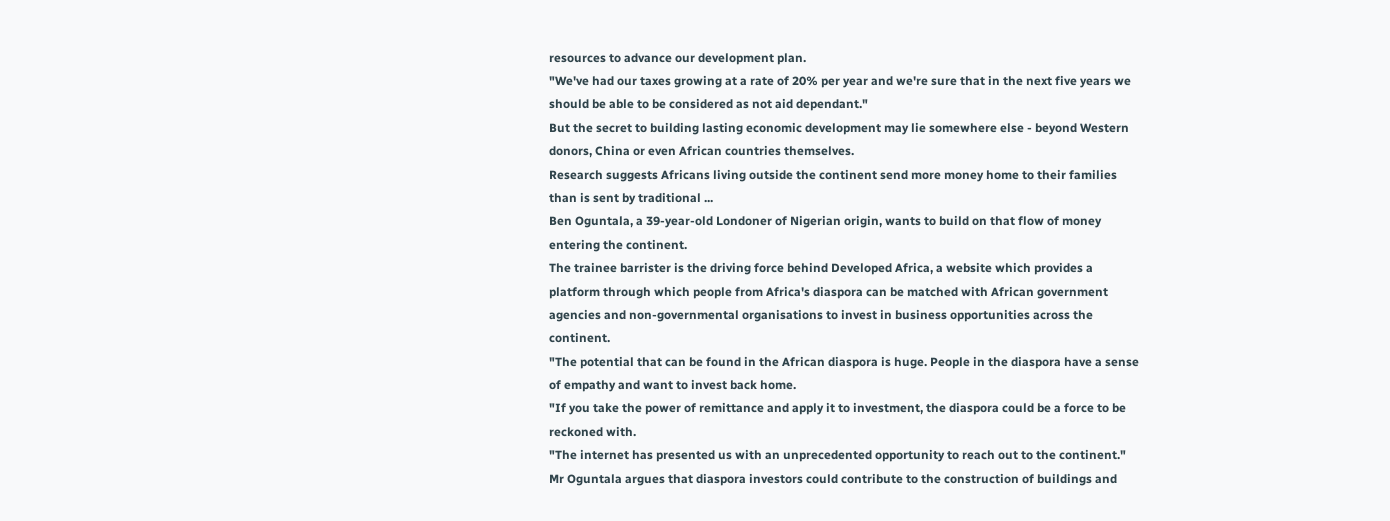resources to advance our development plan.
"We've had our taxes growing at a rate of 20% per year and we're sure that in the next five years we should be able to be considered as not aid dependant."
But the secret to building lasting economic development may lie somewhere else - beyond Western donors, China or even African countries themselves.
Research suggests Africans living outside the continent send more money home to their families than is sent by traditional ...
Ben Oguntala, a 39-year-old Londoner of Nigerian origin, wants to build on that flow of money entering the continent.
The trainee barrister is the driving force behind Developed Africa, a website which provides a platform through which people from Africa's diaspora can be matched with African government agencies and non-governmental organisations to invest in business opportunities across the continent.
"The potential that can be found in the African diaspora is huge. People in the diaspora have a sense of empathy and want to invest back home.
"If you take the power of remittance and apply it to investment, the diaspora could be a force to be reckoned with.
"The internet has presented us with an unprecedented opportunity to reach out to the continent."
Mr Oguntala argues that diaspora investors could contribute to the construction of buildings and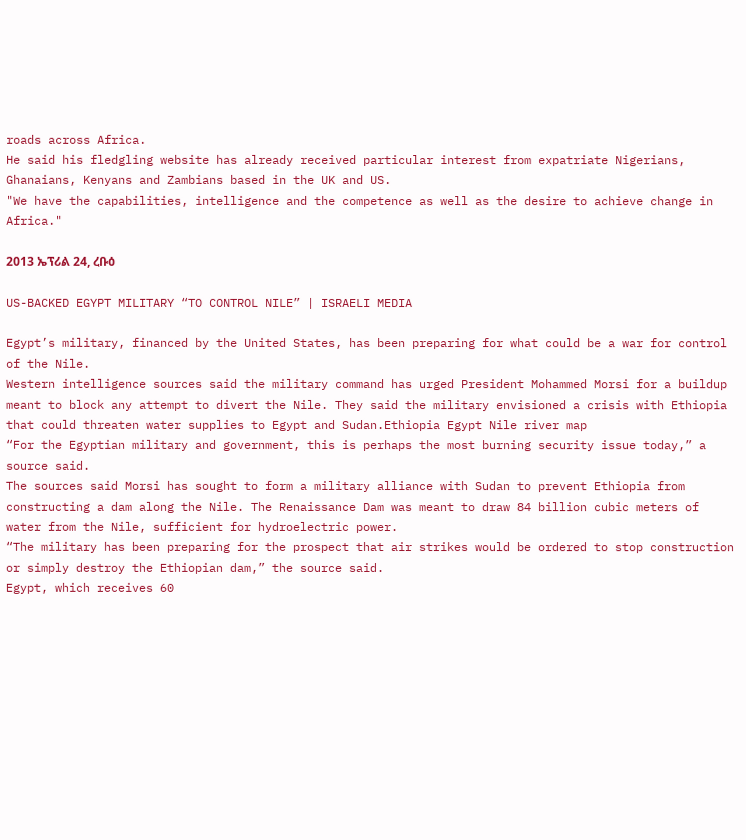roads across Africa.
He said his fledgling website has already received particular interest from expatriate Nigerians, Ghanaians, Kenyans and Zambians based in the UK and US.
"We have the capabilities, intelligence and the competence as well as the desire to achieve change in Africa."

2013 ኤፕሪል 24, ረቡዕ

US-BACKED EGYPT MILITARY “TO CONTROL NILE” | ISRAELI MEDIA

Egypt’s military, financed by the United States, has been preparing for what could be a war for control of the Nile.
Western intelligence sources said the military command has urged President Mohammed Morsi for a buildup meant to block any attempt to divert the Nile. They said the military envisioned a crisis with Ethiopia that could threaten water supplies to Egypt and Sudan.Ethiopia Egypt Nile river map
“For the Egyptian military and government, this is perhaps the most burning security issue today,” a source said.
The sources said Morsi has sought to form a military alliance with Sudan to prevent Ethiopia from constructing a dam along the Nile. The Renaissance Dam was meant to draw 84 billion cubic meters of water from the Nile, sufficient for hydroelectric power.
“The military has been preparing for the prospect that air strikes would be ordered to stop construction or simply destroy the Ethiopian dam,” the source said.
Egypt, which receives 60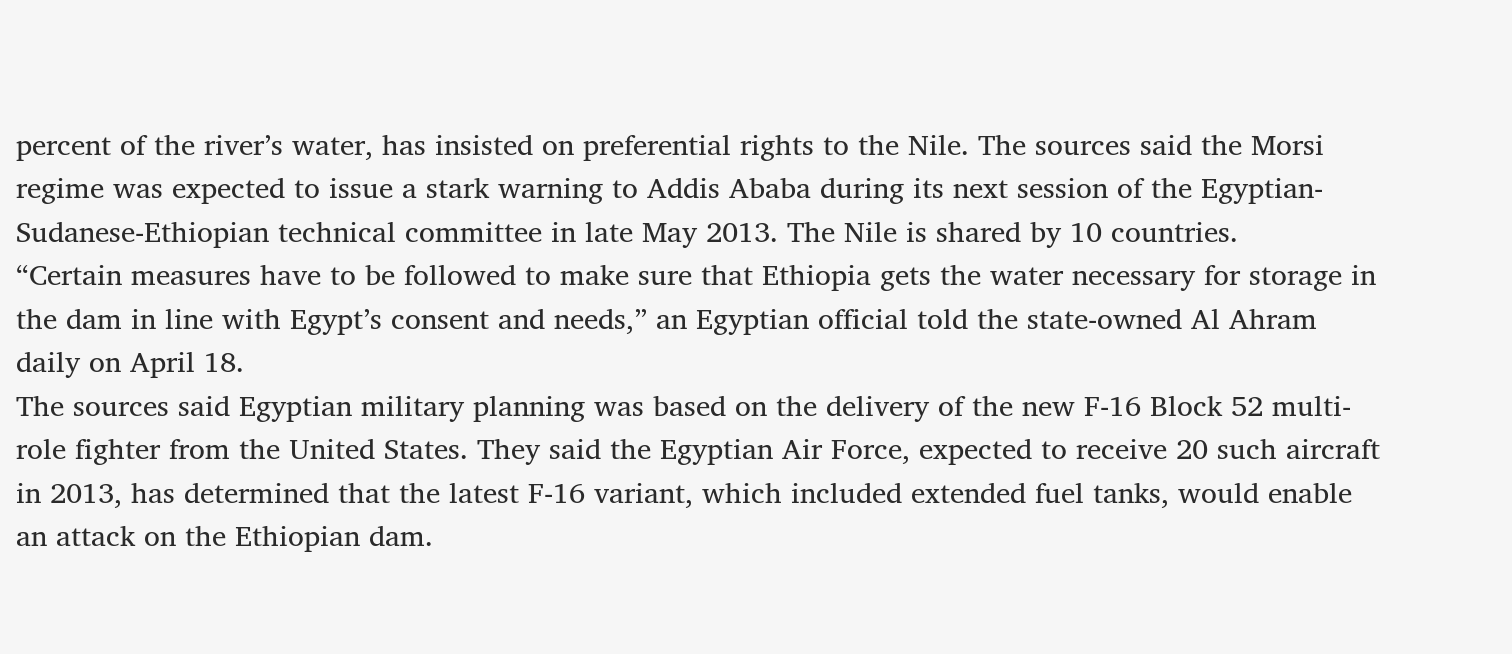percent of the river’s water, has insisted on preferential rights to the Nile. The sources said the Morsi regime was expected to issue a stark warning to Addis Ababa during its next session of the Egyptian-Sudanese-Ethiopian technical committee in late May 2013. The Nile is shared by 10 countries.
“Certain measures have to be followed to make sure that Ethiopia gets the water necessary for storage in the dam in line with Egypt’s consent and needs,” an Egyptian official told the state-owned Al Ahram daily on April 18.
The sources said Egyptian military planning was based on the delivery of the new F-16 Block 52 multi-role fighter from the United States. They said the Egyptian Air Force, expected to receive 20 such aircraft in 2013, has determined that the latest F-16 variant, which included extended fuel tanks, would enable an attack on the Ethiopian dam.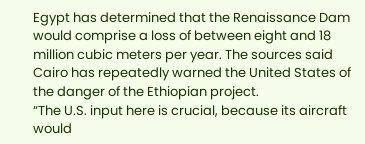Egypt has determined that the Renaissance Dam would comprise a loss of between eight and 18 million cubic meters per year. The sources said Cairo has repeatedly warned the United States of the danger of the Ethiopian project.
“The U.S. input here is crucial, because its aircraft would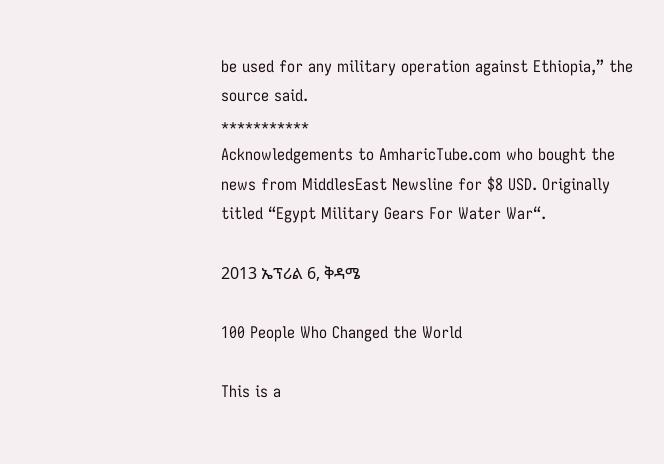be used for any military operation against Ethiopia,” the source said.
***********
Acknowledgements to AmharicTube.com who bought the news from MiddlesEast Newsline for $8 USD. Originally titled “Egypt Military Gears For Water War“.

2013 ኤፕሪል 6, ቅዳሜ

100 People Who Changed the World

This is a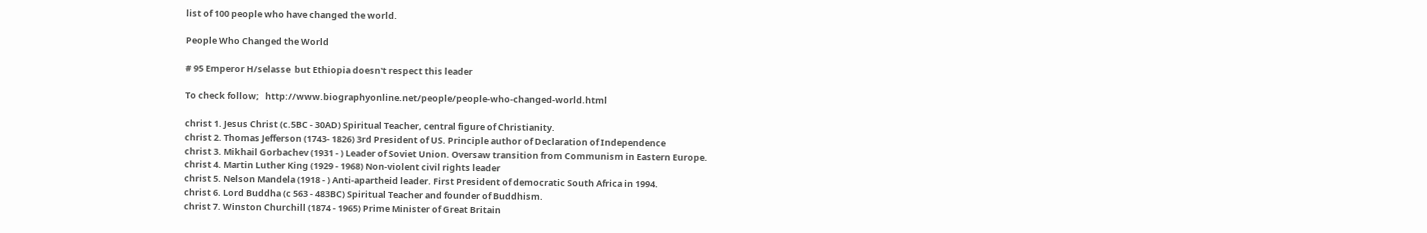list of 100 people who have changed the world.

People Who Changed the World

# 95 Emperor H/selasse  but Ethiopia doesn't respect this leader

To check follow;   http://www.biographyonline.net/people/people-who-changed-world.html

christ 1. Jesus Christ (c.5BC - 30AD) Spiritual Teacher, central figure of Christianity.
christ 2. Thomas Jefferson (1743- 1826) 3rd President of US. Principle author of Declaration of Independence
christ 3. Mikhail Gorbachev (1931 - ) Leader of Soviet Union. Oversaw transition from Communism in Eastern Europe.
christ 4. Martin Luther King (1929 - 1968) Non-violent civil rights leader
christ 5. Nelson Mandela (1918 - ) Anti-apartheid leader. First President of democratic South Africa in 1994.
christ 6. Lord Buddha (c 563 - 483BC) Spiritual Teacher and founder of Buddhism.
christ 7. Winston Churchill (1874 - 1965) Prime Minister of Great Britain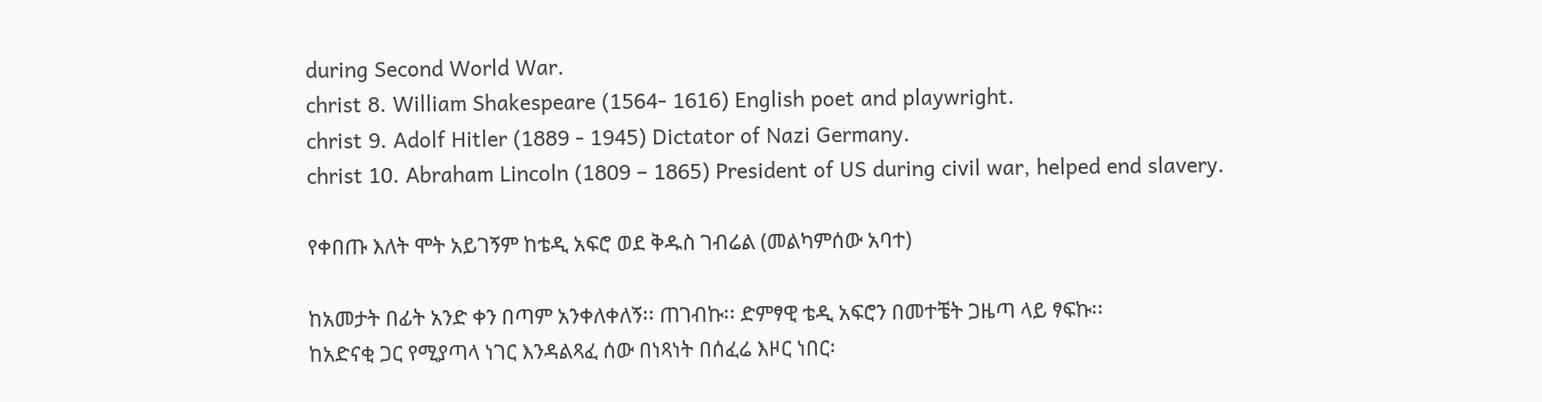during Second World War.
christ 8. William Shakespeare (1564- 1616) English poet and playwright.
christ 9. Adolf Hitler (1889 - 1945) Dictator of Nazi Germany.
christ 10. Abraham Lincoln (1809 – 1865) President of US during civil war, helped end slavery.

የቀበጡ እለት ሞት አይገኝም ከቴዲ አፍሮ ወደ ቅዱስ ገብሬል (መልካምሰው አባተ)

ከአመታት በፊት አንድ ቀን በጣም አንቀለቀለኝ፡፡ ጠገብኩ፡፡ ድምፃዊ ቴዲ አፍሮን በመተቼት ጋዜጣ ላይ ፃፍኩ፡፡
ከአድናቂ ጋር የሚያጣላ ነገር እንዳልጻፈ ሰው በነጻነት በሰፈሬ እዞር ነበር፡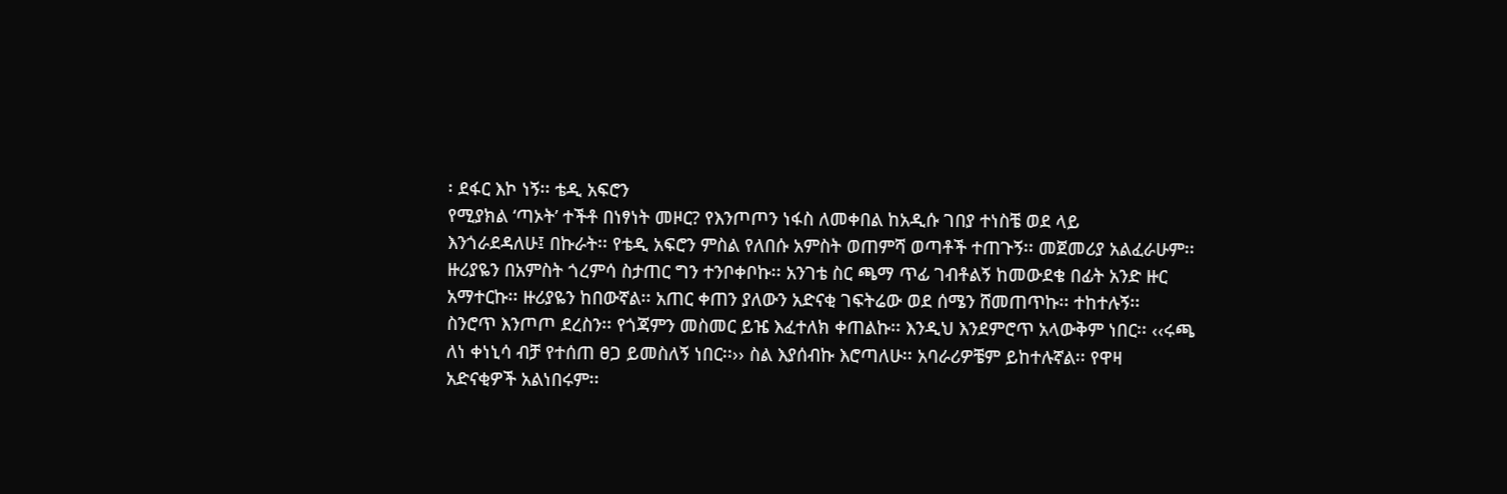፡ ደፋር እኮ ነኝ፡፡ ቴዲ አፍሮን
የሚያክል ‘ጣኦት’ ተችቶ በነፃነት መዞር? የእንጦጦን ነፋስ ለመቀበል ከአዲሱ ገበያ ተነስቼ ወደ ላይ
እንጎራደዳለሁ፤ በኩራት፡፡ የቴዲ አፍሮን ምስል የለበሱ አምስት ወጠምሻ ወጣቶች ተጠጉኝ፡፡ መጀመሪያ አልፈራሁም፡፡
ዙሪያዬን በአምስት ጎረምሳ ስታጠር ግን ተንቦቀቦኩ፡፡ አንገቴ ስር ጫማ ጥፊ ገብቶልኝ ከመውደቄ በፊት አንድ ዙር
አማተርኩ፡፡ ዙሪያዬን ከበውኛል፡፡ አጠር ቀጠን ያለውን አድናቂ ገፍትሬው ወደ ሰሜን ሸመጠጥኩ፡፡ ተከተሉኝ፡፡
ስንሮጥ እንጦጦ ደረስን፡፡ የጎጃምን መስመር ይዤ እፈተለክ ቀጠልኩ፡፡ እንዲህ እንደምሮጥ አላውቅም ነበር፡፡ ‹‹ሩጫ
ለነ ቀነኒሳ ብቻ የተሰጠ ፀጋ ይመስለኝ ነበር፡፡›› ስል እያሰብኩ እሮጣለሁ፡፡ አባራሪዎቼም ይከተሉኛል፡፡ የዋዛ
አድናቂዎች አልነበሩም፡፡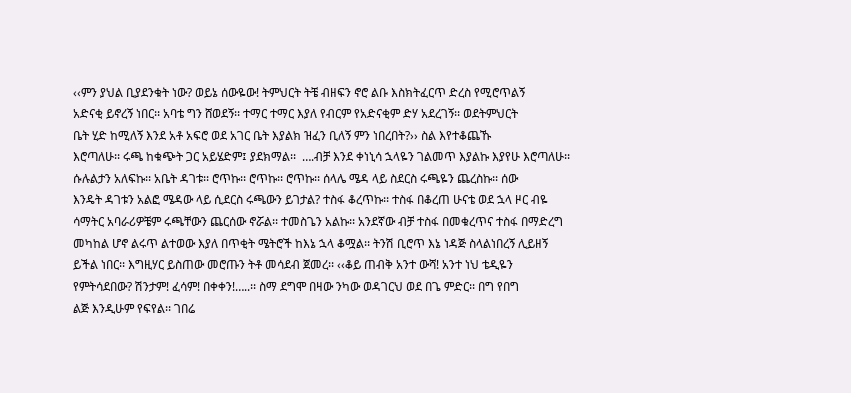‹‹ምን ያህል ቢያደንቁት ነው? ወይኔ ሰውዬው! ትምህርት ትቼ ብዘፍን ኖሮ ልቡ እስክትፈርጥ ድረስ የሚሮጥልኝ
አድናቂ ይኖረኝ ነበር፡፡ አባቴ ግን ሸወደኝ፡፡ ተማር ተማር እያለ የብርም የአድናቂም ድሃ አደረገኝ፡፡ ወደትምህርት
ቤት ሂድ ከሚለኝ እንደ አቶ አፍሮ ወደ አገር ቤት እያልክ ዝፈን ቢለኝ ምን ነበረበት?›› ስል እየተቆጨኹ
እሮጣለሁ፡፡ ሩጫ ከቁጭት ጋር አይሄድም፤ ያደክማል፡፡  ….ብቻ እንደ ቀነኒሳ ኋላዬን ገልመጥ እያልኩ እያየሁ እሮጣለሁ፡፡
ሱሉልታን አለፍኩ፡፡ አቤት ዳገቱ፡፡ ሮጥኩ፡፡ ሮጥኩ፡፡ ሮጥኩ፡፡ ሰላሌ ሜዳ ላይ ስደርስ ሩጫዬን ጨረስኩ፡፡ ሰው
እንዴት ዳገቱን አልፎ ሜዳው ላይ ሲደርስ ሩጫውን ይገታል? ተስፋ ቆረጥኩ፡፡ ተስፋ በቆረጠ ሁናቴ ወደ ኋላ ዞር ብዬ
ሳማትር አባራሪዎቼም ሩጫቸውን ጨርሰው ኖሯል፡፡ ተመስጌን አልኩ፡፡ አንደኛው ብቻ ተስፋ በመቁረጥና ተስፋ በማድረግ
መካከል ሆኖ ልሩጥ ልተወው እያለ በጥቂት ሜትሮች ከእኔ ኋላ ቆሟል፡፡ ትንሽ ቢሮጥ እኔ ነዳጅ ስላልነበረኝ ሊይዘኝ
ይችል ነበር፡፡ እግዚሃር ይስጠው መሮጡን ትቶ መሳደብ ጀመረ፡፡ ‹‹ቆይ ጠብቅ አንተ ውሻ! አንተ ነህ ቴዲዬን
የምትሳደበው? ሽንታም! ፈሳም! በቀቀን!…..፡፡ ስማ ደግሞ በዛው ንካው ወዳገርህ ወደ በጌ ምድር፡፡ በግ የበግ
ልጅ እንዲሁም የፍየል፡፡ ገበሬ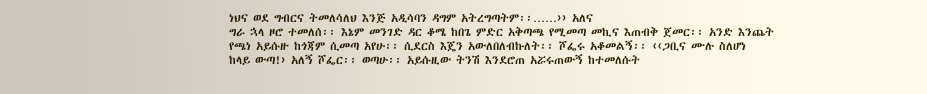ነህና ወደ ግብርና ትመለሳለህ እንጅ አዲሳባን ዳግም አትረግጣትም፡፡……›› አለና
ግራ ኋላ ዞሮ ተመለሰ፡፡ እኔም መንገድ ዳር ቆሜ ከበጌ ምድር አቅጣጫ የሚመጣ መኪና እጠብቅ ጀመር፡፡ አንድ እንጨት
የጫነ አይሱዙ ከጎጃም ሲመጣ አየሁ፡፡ ሲደርስ እጄን አውለበለብኩለት፡፡ ሾፌሩ አቆመልኝ፡፡ ‹‹ጋቢና ሙሉ ስለሆነ
ከላይ ውጣ!› አለኝ ሾፌር፡፡ ወጣሁ፡፡ አይሱዚው ትንሽ እንደሮጠ አሯሩጠውኝ ከተመለሱት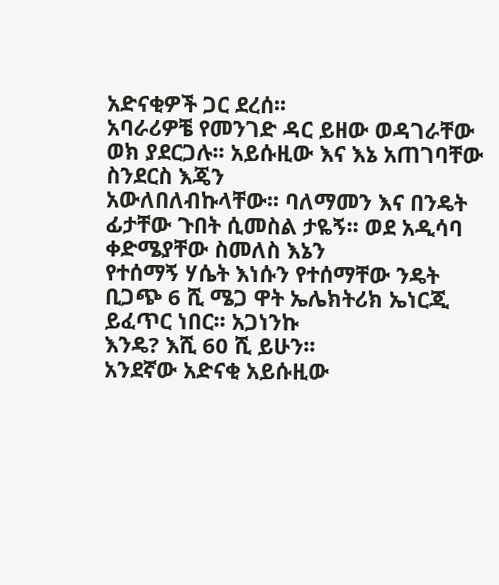አድናቂዎች ጋር ደረሰ፡፡
አባራሪዎቼ የመንገድ ዳር ይዘው ወዳገራቸው ወክ ያደርጋሉ፡፡ አይሱዚው እና እኔ አጠገባቸው ስንደርስ እጄን
አውለበለብኩላቸው፡፡ ባለማመን እና በንዴት ፊታቸው ጉበት ሲመስል ታዬኝ፡፡ ወደ አዲሳባ ቀድሜያቸው ስመለስ እኔን
የተሰማኝ ሃሴት እነሱን የተሰማቸው ንዴት ቢጋጭ 6 ሺ ሜጋ ዋት ኤሌክትሪክ ኤነርጂ ይፈጥር ነበር፡፡ አጋነንኩ
እንዴ? እሺ 60 ሺ ይሁን፡፡
አንደኛው አድናቂ አይሱዚው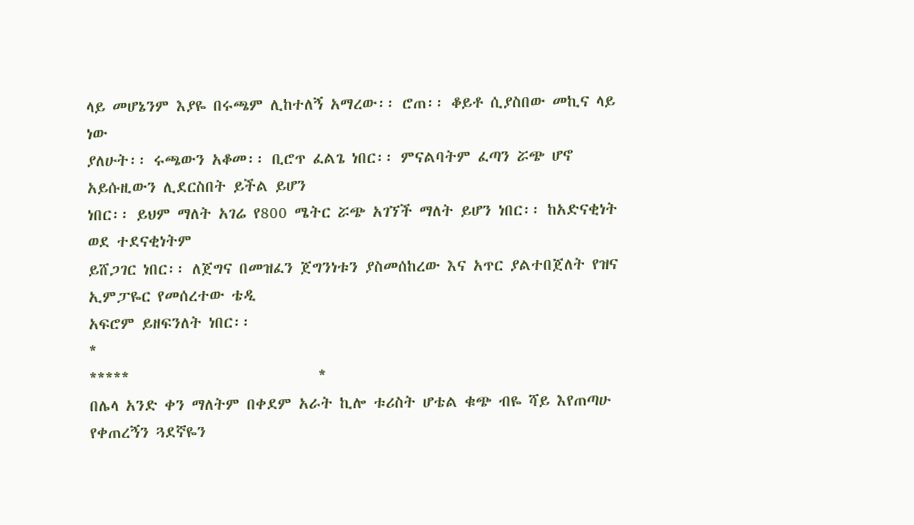ላይ መሆኔንም እያዬ በሩጫም ሊከተለኝ አማረው፡፡ ሮጠ፡፡ ቆይቶ ሲያስበው መኪና ላይ ነው
ያለሁት፡፡ ሩጫውን አቆመ፡፡ ቢሮጥ ፈልጌ ነበር፡፡ ምናልባትም ፈጣን ሯጭ ሆኖ አይሱዚውን ሊደርስበት ይችል ይሆን
ነበር፡፡ ይህም ማለት አገሬ የ800 ሜትር ሯጭ አገኘች ማለት ይሆን ነበር፡፡ ከአድናቂነት ወደ ተደናቂነትም
ይሸጋገር ነበር፡፡ ለጀግና በመዝፈን ጀግንነቱን ያስመሰከረው እና አጥር ያልተበጀለት የዝና ኢምፓዬር የመሰረተው ቴዲ
አፍሮም ይዘፍንለት ነበር፡፡
*
*****                           *
በሌላ አንድ ቀን ማለትም በቀደም አራት ኪሎ ቱሪስት ሆቴል ቁጭ ብዬ ሻይ እየጠጣሁ የቀጠረኝን ጓደኛዬን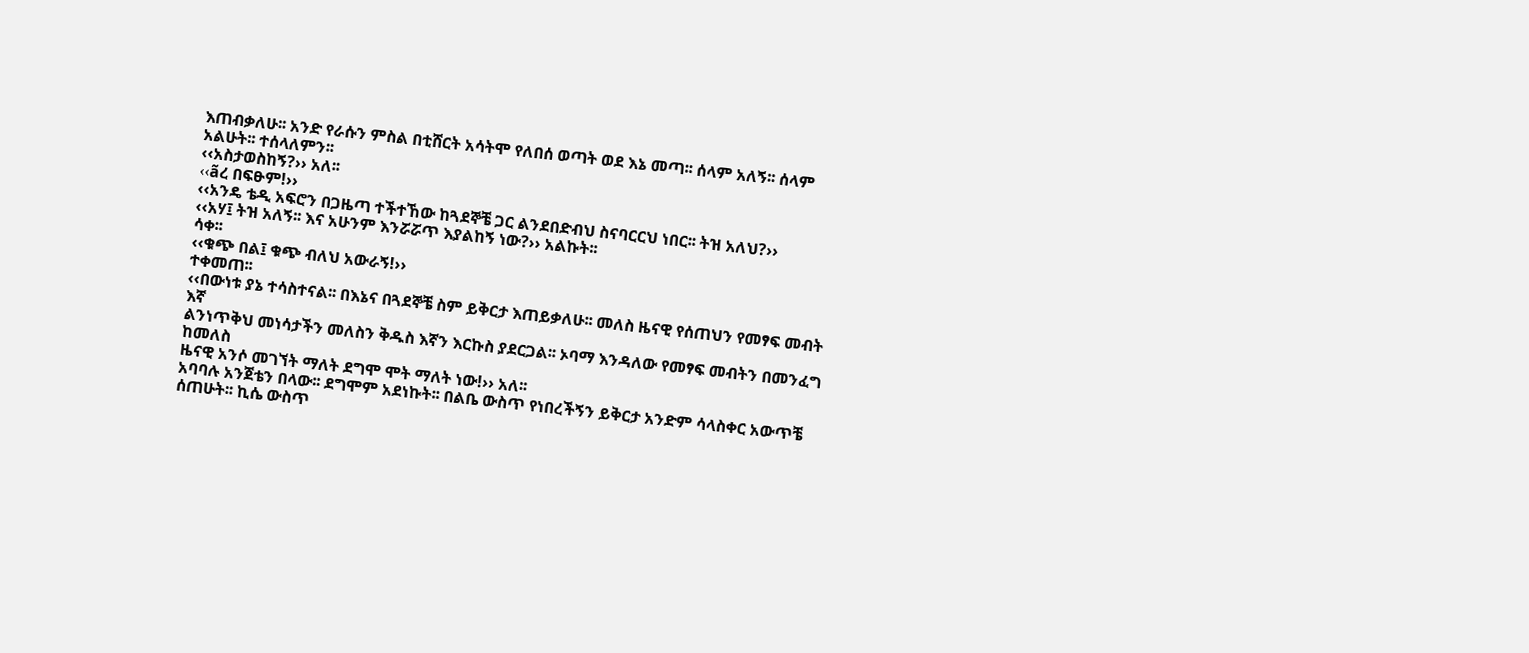እጠብቃለሁ፡፡ አንድ የራሱን ምስል በቲሸርት አሳትሞ የለበሰ ወጣት ወደ እኔ መጣ፡፡ ሰላም አለኝ፡፡ ሰላም
አልሁት፡፡ ተሰላለምን፡፡
‹‹አስታወስከኝ?›› አለ፡፡
‹‹ãረ በፍፁም!››
‹‹አንዴ ቴዲ አፍሮን በጋዜጣ ተችተኸው ከጓደኞቼ ጋር ልንደበድብህ ስናባርርህ ነበር፡፡ ትዝ አለህ?››
‹‹አሃ፤ ትዝ አለኝ፡፡ እና አሁንም እንሯሯጥ እያልከኝ ነው?›› አልኩት፡፡
ሳቀ፡፡
‹‹ቁጭ በል፤ ቁጭ ብለህ አውራኝ!››
ተቀመጠ፡፡
‹‹በውነቱ ያኔ ተሳስተናል፡፡ በእኔና በጓደኞቼ ስም ይቅርታ እጠይቃለሁ፡፡ መለስ ዜናዊ የሰጠህን የመፃፍ መብት እኛ
ልንነጥቅህ መነሳታችን መለስን ቅዱስ እኛን እርኩስ ያደርጋል፡፡ ኦባማ እንዳለው የመፃፍ መብትን በመንፈግ ከመለስ
ዜናዊ አንሶ መገኘት ማለት ደግሞ ሞት ማለት ነው!›› አለ፡፡
አባባሉ አንጀቴን በላው፡፡ ደግሞም አደነኩት፡፡ በልቤ ውስጥ የነበረችኝን ይቅርታ አንድም ሳላስቀር አውጥቼ
ሰጠሁት፡፡ ኪሴ ውስጥ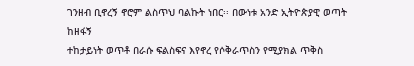ገንዘብ ቢኖረኝ ኖሮም ልስጥህ ባልኩት ነበር፡፡ በውነቱ አንድ ኢትዮጵያዊ ወጣት ከዘፋኝ
ተከታይነት ወጥቶ በራሱ ፍልስፍና እየኖረ የሶቅራጥስን የሚያክል ጥቅስ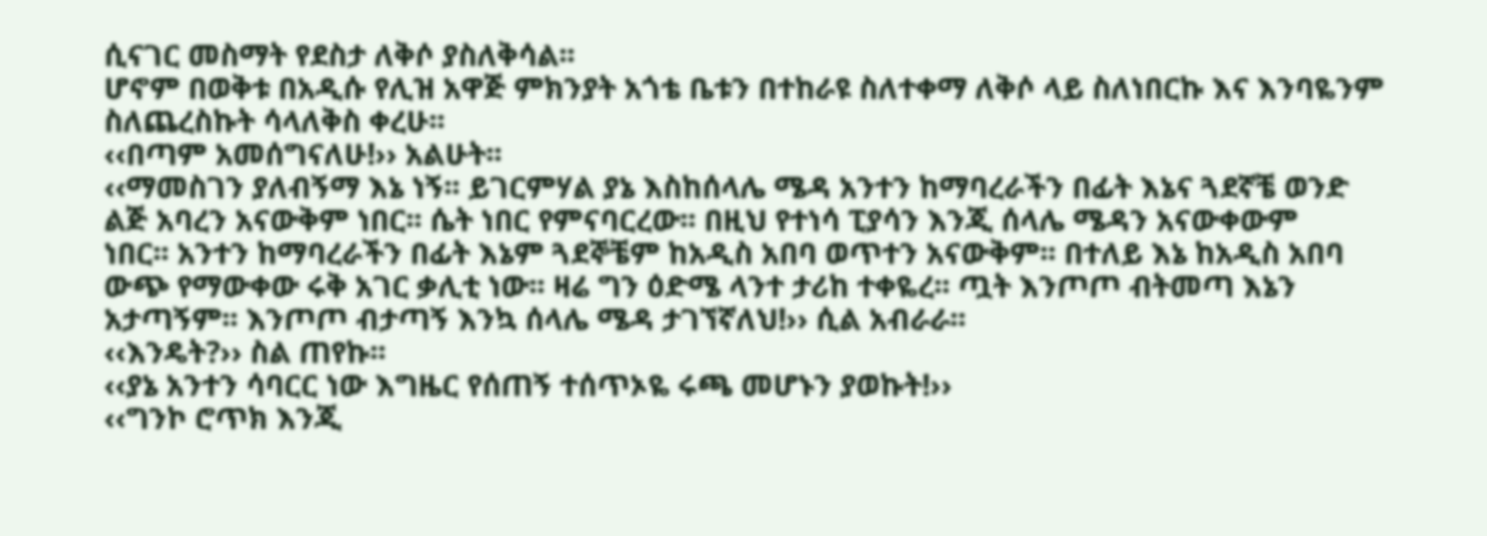ሲናገር መስማት የደስታ ለቅሶ ያስለቅሳል፡፡
ሆኖም በወቅቱ በአዲሱ የሊዝ አዋጅ ምክንያት አጎቴ ቤቱን በተከራዩ ስለተቀማ ለቅሶ ላይ ስለነበርኩ እና እንባዬንም
ስለጨረስኩት ሳላለቅስ ቀረሁ፡፡
‹‹በጣም አመሰግናለሁ!›› አልሁት፡፡
‹‹ማመስገን ያለብኝማ እኔ ነኝ፡፡ ይገርምሃል ያኔ እስከሰላሌ ሜዳ አንተን ከማባረራችን በፊት እኔና ጓደኛቼ ወንድ
ልጅ አባረን አናውቅም ነበር፡፡ ሴት ነበር የምናባርረው፡፡ በዚህ የተነሳ ፒያሳን እንጂ ሰላሌ ሜዳን አናውቀውም
ነበር፡፡ አንተን ከማባረራችን በፊት እኔም ጓደኞቼም ከአዲስ አበባ ወጥተን አናውቅም፡፡ በተለይ እኔ ከአዲስ አበባ
ውጭ የማውቀው ሩቅ አገር ቃሊቲ ነው፡፡ ዛሬ ግን ዕድሜ ላንተ ታሪከ ተቀዬረ፡፡ ጧት እንጦጦ ብትመጣ እኔን
አታጣኝም፡፡ እንጦጦ ብታጣኝ እንኳ ሰላሌ ሜዳ ታገኘኛለህ!›› ሲል አብራራ፡፡
‹‹እንዴት?›› ስል ጠየኩ፡፡
‹‹ያኔ አንተን ሳባርር ነው እግዜር የሰጠኝ ተሰጥኦዬ ሩጫ መሆኑን ያወኩት!››
‹‹ግንኮ ሮጥክ እንጂ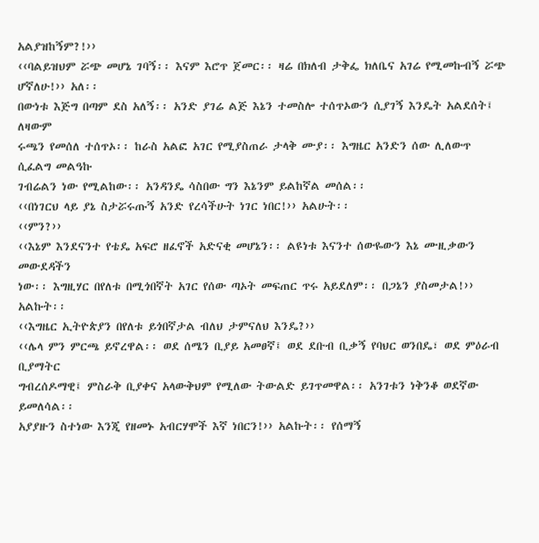አልያዝከኝም?!››
‹‹ባልይዝህም ሯጭ መሆኔ ገባኝ፡፡ እናም እሮጥ ጀመር፡፡ ዛሬ በክለብ ታቅፌ ክለቤና አገሬ የሚመኩብኝ ሯጭ
ሆኛለሁ!›› አለ፡፡
በውነቱ እጅግ በጣም ደስ አለኝ፡፡ አንድ ያገሬ ልጅ እኔን ተመስሎ ተሰጥኦውን ሲያገኝ እንዴት አልደሰት፤ ለዛውም
ሩጫን የመሰለ ተሰጥኦ፡፡ ከራስ አልፎ አገር የሚያስጠራ ታላቅ ሙያ፡፡ እግዜር አንድን ሰው ሊለውጥ ሲፈልግ መልዓኩ
ገብሬልን ነው የሚልከው፡፡ አንዳንዴ ሳስበው ግን እኔንም ይልከኛል መሰል፡፡
‹‹በነገርህ ላይ ያኔ ስታሯሩጡኝ አንድ የረሳችሁት ነገር ነበር!›› አልሁት፡፡
‹‹ምን?››
‹‹እኔም እንደናንተ የቴዴ አፍሮ ዘፈኖች አድናቂ መሆኔን፡፡ ልዩነቱ እናንተ ሰውዬውን እኔ ሙዚቃውን መውደዳችን
ነው፡፡ እግዚሃር በየለቱ በሚጎበኛት አገር የሰው ጣኦት መፍጠር ጥሩ አይደለም፡፡ በጋኔን ያስመታል!›› አልኩት፡፡
‹‹እግዜር ኢትዮጵያን በየለቱ ይጎበኛታል ብለህ ታምናለህ እንዴ?››
‹‹ሌላ ምን ምርጫ ይኖረዋል፡፡ ወደ ሰሜን ቢያይ አመፀኛ፤ ወደ ደቡብ ቢቃኝ የባህር ወንበዴ፣ ወደ ምዕራብ ቢያማትር
ግብረሰዶማዊ፤ ምስራቅ ቢያቀና አላውቅህም የሚለው ትውልድ ይገጥመዋል፡፡ አንገቱን ነቅንቆ ወደኛው ይመለሳል፡፡
አያያዙን ስተነው እንጂ የዘመኑ አብርሃሞች እኛ ነበርን!›› አልኩት፡፡ የሰማኝ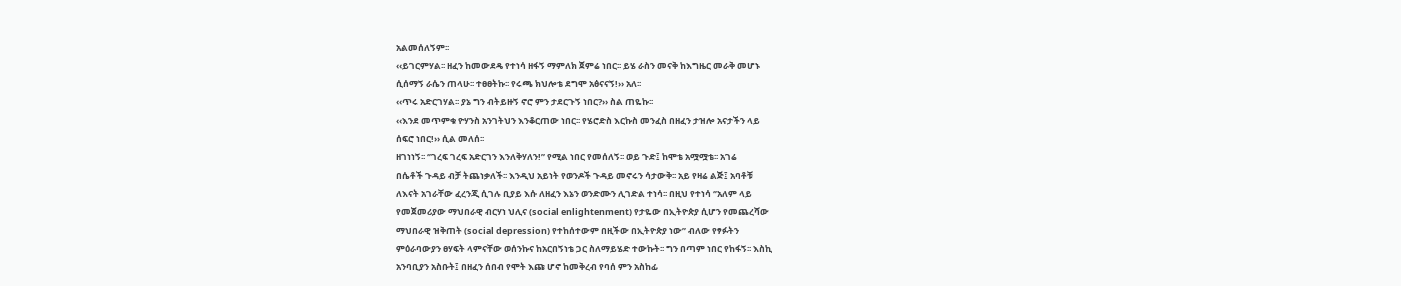አልመሰለኝም፡፡
‹‹ይገርምሃል፡፡ ዘፈን ከመውደዴ የተነሳ ዘፋኝ ማምለክ ጀምሬ ነበር፡፡ ይሄ ራስን መናቅ ከእግዜር መራቅ መሆኑ
ሲሰማኝ ራሴን ጠላሁ፡፡ ተፀፀትኩ፡፡ የሩጫ ክህሎቴ ደግሞ አፅናናኝ!›› አለ፡፡
‹‹ጥሩ አድርገሃል፡፡ ያኔ ግን ብትይዙኝ ኖሮ ምን ታደርጉኝ ነበር?›› ስል ጠዬኩ፡፡
‹‹እንደ መጥምቁ ዮሃንስ አንገትህን እንቆርጠው ነበር፡፡ የሄሮድስ እርኩስ መንፈስ በዘፈን ታዝሎ አናታችን ላይ
ሰፍሮ ነበር!›› ሲል መለሰ፡፡
ዘገነነኝ፡፡ ‘’ገረፍ ገረፍ አድርገን እንለቅሃለን!” የሚል ነበር የመሰለኝ፡፡ ወይ ጉድ፤ ከሞቴ አሟሟቴ፡፡ አገሬ
በሴቶች ጉዳይ ብቻ ትጨነቃለች፡፡ እንዲህ አይነት የወንዶች ጉዳይ መኖሩን ሳታውቅ፡፡ አይ የዛሬ ልጅ፤ አባቶቹ
ለእናት አገራቸው ፈረንጂ ሲገሉ ቢያይ እሱ ለዘፈን እኔን ወንድሙን ሊገድል ተነሳ፡፡ በዚህ የተነሳ ‘’አለም ላይ
የመጀመሪያው ማህበራዊ ብርሃነ ህሊና (social enlightenment) የታዬው በኢትዮጵያ ሲሆን የመጨረሻው
ማህበራዊ ዝቅጠት (social depression) የተከሰተውም በዚችው በኢትዮጵያ ነው’’ ብለው የፃፉትን
ምዕራባውያን ፀሃፍት ላምናቸው ወሰንኩና ከአርበኝነቴ ጋር ስለማይሄድ ተውኩት፡፡ ግን በጣም ነበር የከፋኝ፡፡ እስኪ
አንባቢያን አስቡት፤ በዘፈን ሰበብ የሞት እጩ ሆኖ ከመቅረብ የባሰ ምን አስከፊ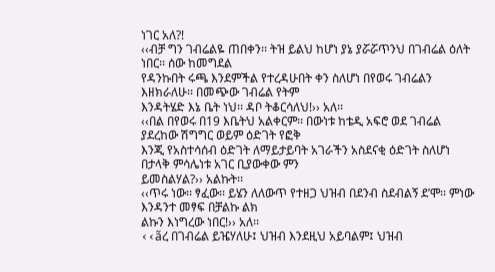ነገር አለ?!
‹‹ብቻ ግን ገብሬልዬ ጠበቀን፡፡ ትዝ ይልህ ከሆነ ያኔ ያሯሯጥንህ በገብሬል ዕለት ነበር፡፡ ሰው ከመግደል
የዳንኩበት ሩጫ እንደምችል የተረዳሁበት ቀን ስለሆነ በየወሩ ገብሬልን እዘክራለሁ፡፡ በመጭው ገብሬል የትም
እንዳትሄድ እኔ ቤት ነህ፡፡ ዳቦ ትቆርሳለህ!›› አለ፡፡
‹‹በል በየወሩ በ19 እቤትህ አልቀርም፡፡ በውነቱ ከቴዲ አፍሮ ወደ ገብሬል ያደረከው ሽግግር ወይም ዕድገት የፎቅ
እንጂ የአስተሳሰብ ዕድገት ለማይታይባት አገራችን አስደናቂ ዕድገት ስለሆነ በታላቅ ምሳሌነቱ አገር ቢያውቀው ምን
ይመስልሃል?›› አልኩት፡፡
‹‹ጥሩ ነው፡፡ ፃፈው፡፡ ይሄን ለለውጥ የተዘጋ ህዝብ በደንብ ስደብልኝ ደ’ሞ፡፡ ምነው እንዳንተ መፃፍ በቻልኩ ልክ
ልኩን እነግረው ነበር!›› አለ፡፡
‹‹ãረ በገብሬል ይዤሃለሁ፤ ህዝብ እንደዚህ አይባልም፤ ህዝብ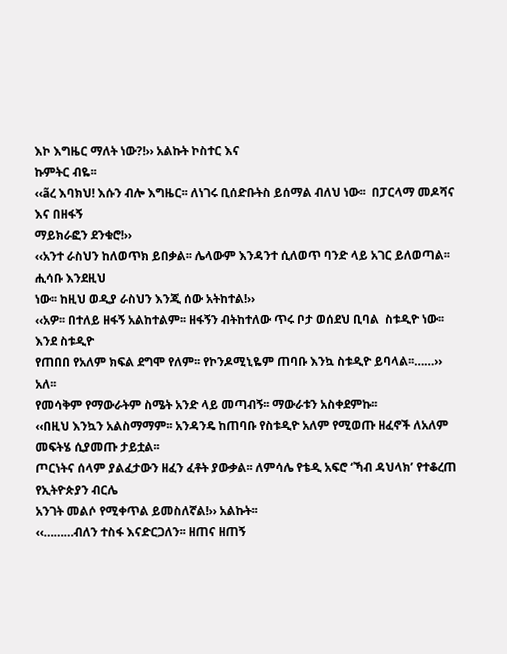እኮ እግዜር ማለት ነው?!›› አልኩት ኮስተር እና
ኩምትር ብዬ፡፡
‹‹ãረ እባክህ! እሱን ብሎ እግዜር፡፡ ለነገሩ ቢሰድቡትስ ይሰማል ብለህ ነው፡፡  በፓርላማ መዶሻና እና በዘፋኝ
ማይክራፎን ደንቁሮ!››
‹‹አንተ ራስህን ከለወጥክ ይበቃል፡፡ ሌላውም እንዳንተ ሲለወጥ ባንድ ላይ አገር ይለወጣል፡፡ ሒሳቡ እንደዚህ
ነው፡፡ ከዚህ ወዲያ ራስህን እንጂ ሰው አትከተል!››
‹‹አዎ፡፡ በተለይ ዘፋኝ አልከተልም፡፡ ዘፋኝን ብትከተለው ጥሩ ቦታ ወሰደህ ቢባል  ስቱዲዮ ነው፡፡ እንደ ስቱዲዮ
የጠበበ የአለም ክፍል ደግሞ የለም፡፡ የኮንዶሚኒዬም ጠባቡ እንኳ ስቱዲዮ ይባላል፡፡……›› አለ፡፡
የመሳቅም የማውራትም ስሜት አንድ ላይ መጣብኝ፡፡ ማውራቱን አስቀደምኩ፡፡
‹‹በዚህ እንኳን አልስማማም፡፡ አንዳንዴ ከጠባቡ የስቱዲዮ አለም የሚወጡ ዘፈኖች ለአለም መፍትሄ ሲያመጡ ታይቷል፡፡
ጦርነትና ሰላም ያልፈታውን ዘፈን ፈቶት ያውቃል፡፡ ለምሳሌ የቴዲ አፍሮ ‘ኻብ ዳህላክ’ የተቆረጠ የኢትዮጵያን ብርሌ
አንገት መልሶ የሚቀጥል ይመስለኛል!›› አልኩት፡፡
‹‹………ብለን ተስፋ እናድርጋለን፡፡ ዘጠና ዘጠኝ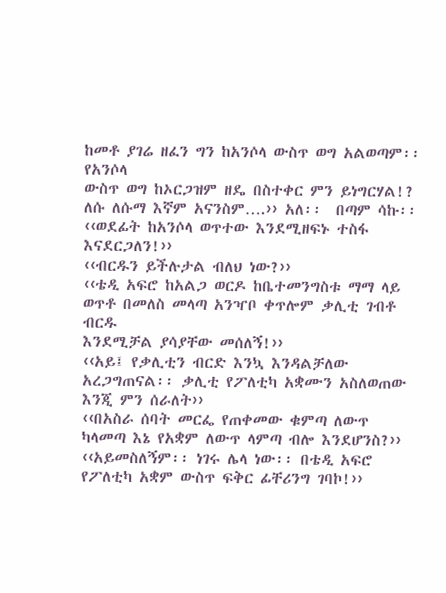ከመቶ ያገሬ ዘፈን ግን ከአንሶላ ውስጥ ወግ አልወጣም፡፡ የአንሶላ
ውስጥ ወግ ከኦርጋዝም ዘዴ በስተቀር ምን ይነግርሃል!? ለሱ ለሱማ እኛም አናንስም….›› አለ፡፡  በጣም ሳኩ፡፡
‹‹ወደፊት ከአንሶላ ወጥተው እንደሚዘፍኑ ተስፋ እናደርጋለን!››
‹‹ብርዱን ይችሉታል ብለህ ነው?››
‹‹ቴዲ አፍሮ ከአልጋ ወርዶ ከቤተመንግስቱ ማማ ላይ ወጥቶ በመለስ መላጣ አንዣቦ ቀጥሎም ቃሊቲ ገብቶ ብርዱ
እንደሚቻል ያሳያቸው መሰለኝ!››
‹‹አይ፤ የቃሊቲን ብርድ እንኳ እንዳልቻለው አረጋግጠናል፡፡ ቃሊቲ የፖለቲካ አቋሙን አስለወጠው እንጂ ምን ሰራለት››
‹‹በአስራ ሰባት መርፌ የጠቀመው ቁምጣ ለውጥ ካላመጣ እኔ የአቋም ለውጥ ላምጣ ብሎ እንደሆንስ?››
‹‹አይመስለኝም፡፡ ነገሩ ሌላ ነው፡፡ በቴዲ አፍሮ የፖለቲካ አቋም ውስጥ ፍቅር ፊቸሪንግ ገባኮ!››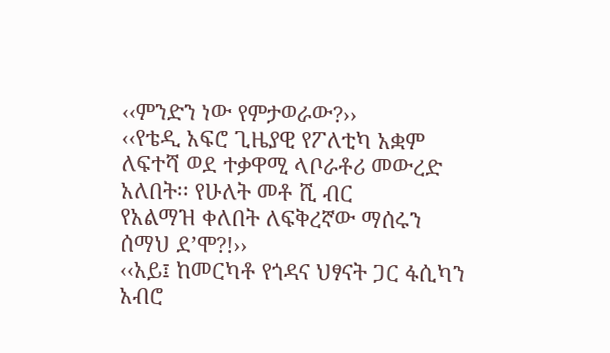‹‹ምንድን ነው የምታወራው?››
‹‹የቴዲ አፍሮ ጊዜያዊ የፖለቲካ አቋም ለፍተሻ ወደ ተቃዋሚ ላቦራቶሪ መውረድ አለበት፡፡ የሁለት መቶ ሺ ብር
የአልማዝ ቀለበት ለፍቅረኛው ማሰሩን ሰማህ ደ’ሞ?!››
‹‹አይ፤ ከመርካቶ የጎዳና ህፃናት ጋር ፋሲካን አብሮ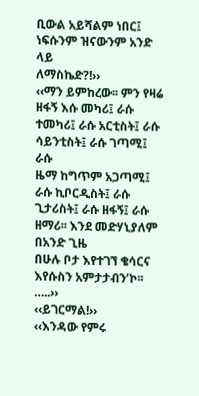ቢውል አይሻልም ነበር፤ ነፍሱንም ዝናውንም አንድ ላይ
ለማስኬድ?!››
‹‹ማን ይምከረው፡፡ ምን የዛሬ ዘፋኝ እሱ መካሪ፤ ራሱ ተመካሪ፤ ራሱ አርቲስት፤ ራሱ ሳይንቲስት፤ ራሱ ገጣሚ፤ ራሱ
ዜማ ከግጥም አጋጣሚ፤ ራሱ ኪቦርዲስት፤ ራሱ ጊታሪስት፤ ራሱ ዘፋኝ፤ ራሱ ዘማሪ፡፡ እንደ መድሃኒያለም በአንድ ጊዜ
በሁሉ ቦታ እየተገኘ ቄሳርና እየሱስን አምታታብን’ኮ፡፡…..››
‹‹ይገርማል!››
‹‹እንዳው የምሩ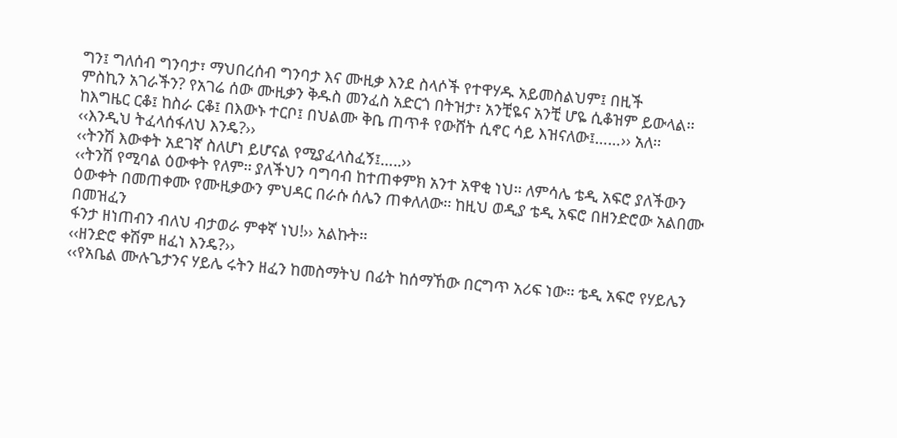ግን፤ ግለሰብ ግንባታ፣ ማህበረሰብ ግንባታ እና ሙዚቃ እንደ ስላሶች የተዋሃዱ አይመስልህም፤ በዚች
ምስኪን አገራችን? የአገሬ ሰው ሙዚቃን ቅዱስ መንፈስ አድርጎ በትዝታ፣ አንቺዬና አንቺ ሆዬ ሲቆዝም ይውላል፡፡
ከእግዜር ርቆ፤ ከስራ ርቆ፤ በእውኑ ተርቦ፤ በህልሙ ቅቤ ጠጥቶ የውሸት ሲኖር ሳይ እዝናለው፤……›› አለ፡፡
‹‹እንዲህ ትፈላሰፋለህ እንዴ?››
‹‹ትንሽ እውቀት አደገኛ ስለሆነ ይሆናል የሚያፈላስፈኝ፤…..››
‹‹ትንሽ የሚባል ዕውቀት የለም፡፡ ያለችህን ባግባብ ከተጠቀምክ አንተ አዋቂ ነህ፡፡ ለምሳሌ ቴዲ አፍሮ ያለችውን
ዕውቀት በመጠቀሙ የሙዚቃውን ምህዳር በራሱ ሰሌን ጠቀለለው፡፡ ከዚህ ወዲያ ቴዲ አፍሮ በዘንድሮው አልበሙ በመዝፈን
ፋንታ ዘነጠብን ብለህ ብታወራ ምቀኛ ነህ!›› አልኩት፡፡
‹‹ዘንድሮ ቀሽም ዘፈነ እንዴ?››
‹‹የአቤል ሙሉጌታንና ሃይሌ ሩትን ዘፈን ከመስማትህ በፊት ከሰማኸው በርግጥ አሪፍ ነው፡፡ ቴዲ አፍሮ የሃይሌን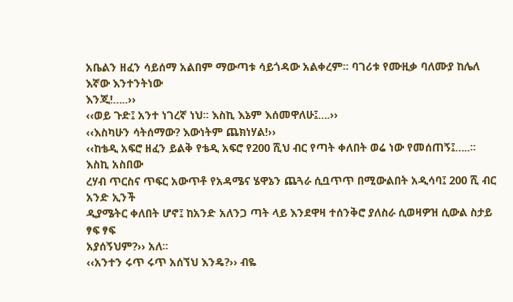አቤልን ዘፈን ሳይሰማ አልበም ማውጣቱ ሳይጎዳው አልቀረም፡፡ ባገሪቱ የሙዚቃ ባለሙያ ከሌለ እኛው እንተንትነው
እንጂ!…..››
‹‹ወይ ጉድ፤ አንተ ነገረኛ ነህ፡፡ እስኪ እኔም እሰመዋለሁ፤….››
‹‹እስካሁን ሳትሰማው? እውነትም ጨክነሃል!››
‹‹ከቴዲ አፍሮ ዘፈን ይልቅ የቴዲ አፍሮ የ200 ሺህ ብር የጣት ቀለበት ወሬ ነው የመሰጠኝ፤…..፡፡ እስኪ አስበው
ረሃብ ጥርስና ጥፍር አውጥቶ የአዳሜና ሄዋኔን ጨጓራ ሲቧጥጥ በሚውልበት አዲሳባ፤ 200 ሺ ብር አንድ ኢንች
ዲያሜትር ቀለበት ሆኖ፤ ከአንድ አለንጋ ጣት ላይ እንደዋዛ ተሰንቅሮ ያለስራ ሲወዛዎዝ ሲውል ስታይ ፃፍ ፃፍ
አያሰኝህም?›› አለ፡፡
‹‹አንተን ሩጥ ሩጥ አሰኘህ እንዴ?›› ብዬ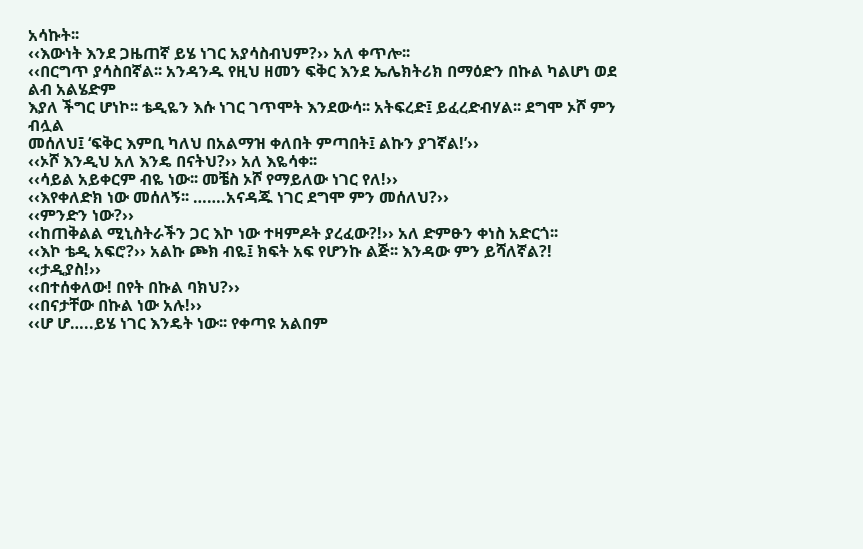አሳኩት፡፡
‹‹እውነት እንደ ጋዜጠኛ ይሄ ነገር አያሳስብህም?›› አለ ቀጥሎ፡፡
‹‹በርግጥ ያሳስበኛል፡፡ አንዳንዱ የዚህ ዘመን ፍቅር እንደ ኤሌክትሪክ በማዕድን በኩል ካልሆነ ወደ ልብ አልሄድም
እያለ ችግር ሆነኮ፡፡ ቴዲዬን እሱ ነገር ገጥሞት እንደውሳ፡፡ አትፍረድ፤ ይፈረድብሃል፡፡ ደግሞ ኦሾ ምን ብሏል
መሰለህ፤ ‘ፍቅር እምቢ ካለህ በአልማዝ ቀለበት ምጣበት፤ ልኩን ያገኛል!’››
‹‹ኦሾ እንዲህ አለ እንዴ በናትህ?›› አለ እዬሳቀ፡፡
‹‹ሳይል አይቀርም ብዬ ነው፡፡ መቼስ ኦሾ የማይለው ነገር የለ!››
‹‹እየቀለድክ ነው መሰለኝ፡፡ …….አናዳጁ ነገር ደግሞ ምን መሰለህ?››
‹‹ምንድን ነው?››
‹‹ከጠቅልል ሚኒስትራችን ጋር እኮ ነው ተዛምዶት ያረፈው?!›› አለ ድምፁን ቀነስ አድርጎ፡፡
‹‹እኮ ቴዲ አፍሮ?›› አልኩ ጮክ ብዬ፤ ክፍት አፍ የሆንኩ ልጅ፡፡ እንዳው ምን ይሻለኛል?!
‹‹ታዲያስ!››
‹‹በተሰቀለው! በየት በኩል ባክህ?››
‹‹በናታቸው በኩል ነው አሉ!››
‹‹ሆ ሆ…..ይሄ ነገር እንዴት ነው፡፡ የቀጣዩ አልበም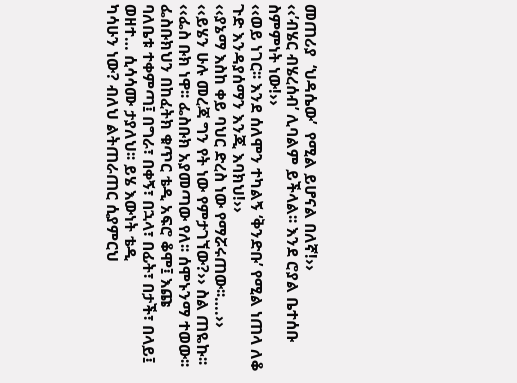መጠሪያ  ‘ህዳሴው’  የሚል ይሆናል በለኛ!››
‹‹’ብሄር ብሄረሰብ’ ሊባልም ይችላል፡፡ እንደ ሮያል ቤተሰቡ ስምምነት ነው!››
‹‹ወይ ነገር፡፡ እንደ ሰለሞን ተካልኝ ‘ቅንድቡ’ የሚል ነጠላ ለቆ ጉድ እንዳያሰማን እንጂ እባክህ!››
‹‹ያኔማ እስከ ቀይ ባህር ድረስ ነው የማሯሩጠው፡፡….››
‹‹ይሄን ሁሉ መረጃ ግን የት ነው የምታገኘው?›› ስል ጠዬኩ፡፡
‹‹ፌስ ቡክ ነዋ፡፡ ፌስቡክ አያመጣው የለ፡፡ ሰሞኑንማ ተወው፡፡ ፌስቡክህን በከፈትክ ቁጥር ቴዲ አፍሮ ቆሞ፤ እጩ
ባለቤቱ ተቀምጣ፤ በግራ፣ በቀኝ፣ በኋላ፣ በፊት፣ በታች፣ በላይ፤ ወዘተ… ሲሳሳሙ ታያለህ፡፡ ይሄ እውነት ቴዲ
ካሳሁን ነው? ብለህ ልትጠራጠር ሲያምርህ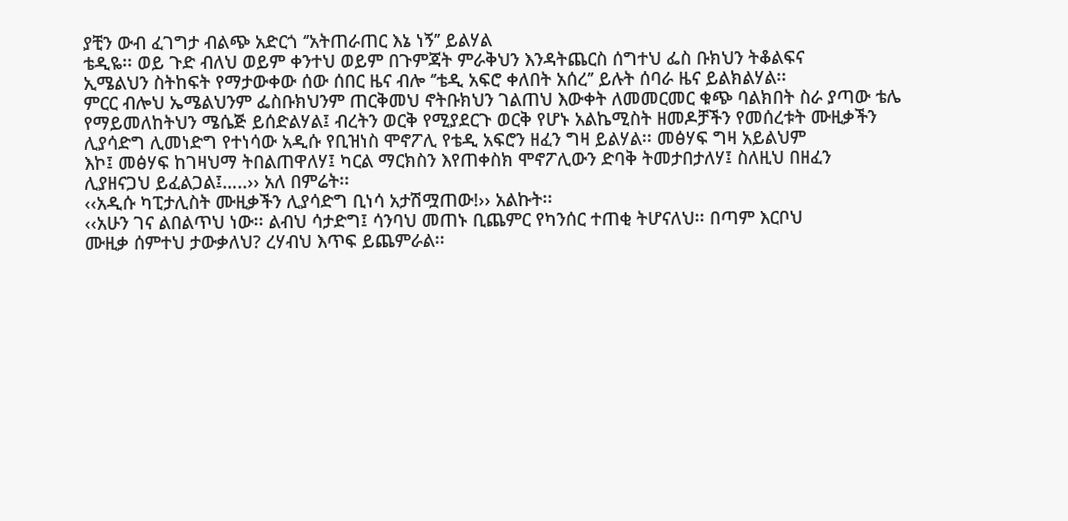ያቺን ውብ ፈገግታ ብልጭ አድርጎ ‘’አትጠራጠር እኔ ነኝ’’ ይልሃል
ቴዲዬ፡፡ ወይ ጉድ ብለህ ወይም ቀንተህ ወይም በጉምጃት ምራቅህን እንዳትጨርስ ሰግተህ ፌስ ቡክህን ትቆልፍና
ኢሜልህን ስትከፍት የማታውቀው ሰው ሰበር ዜና ብሎ ‘’ቴዲ አፍሮ ቀለበት አሰረ’’ ይሉት ሰባራ ዜና ይልክልሃል፡፡
ምርር ብሎህ ኤሜልህንም ፌስቡክህንም ጠርቅመህ ኖትቡክህን ገልጠህ እውቀት ለመመርመር ቁጭ ባልክበት ስራ ያጣው ቴሌ
የማይመለከትህን ሜሴጅ ይሰድልሃል፤ ብረትን ወርቅ የሚያደርጉ ወርቅ የሆኑ አልኬሚስት ዘመዶቻችን የመሰረቱት ሙዚቃችን
ሊያሳድግ ሊመነድግ የተነሳው አዲሱ የቢዝነስ ሞኖፖሊ የቴዲ አፍሮን ዘፈን ግዛ ይልሃል፡፡ መፅሃፍ ግዛ አይልህም
እኮ፤ መፅሃፍ ከገዛህማ ትበልጠዋለሃ፤ ካርል ማርክስን እየጠቀስክ ሞኖፖሊውን ድባቅ ትመታበታለሃ፤ ስለዚህ በዘፈን
ሊያዘናጋህ ይፈልጋል፤…..›› አለ በምሬት፡፡
‹‹አዲሱ ካፒታሊስት ሙዚቃችን ሊያሳድግ ቢነሳ አታሽሟጠው!›› አልኩት፡፡
‹‹አሁን ገና ልበልጥህ ነው፡፡ ልብህ ሳታድግ፤ ሳንባህ መጠኑ ቢጨምር የካንሰር ተጠቂ ትሆናለህ፡፡ በጣም እርቦህ
ሙዚቃ ሰምተህ ታውቃለህ? ረሃብህ እጥፍ ይጨምራል፡፡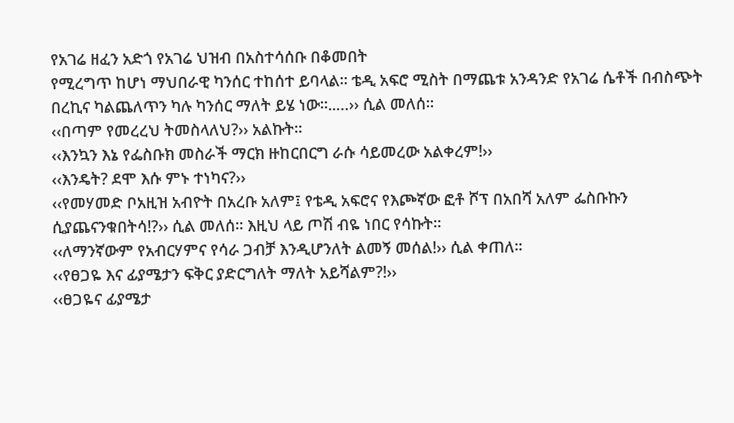የአገሬ ዘፈን አድጎ የአገሬ ህዝብ በአስተሳሰቡ በቆመበት
የሚረግጥ ከሆነ ማህበራዊ ካንሰር ተከሰተ ይባላል፡፡ ቴዲ አፍሮ ሚስት በማጨቱ አንዳንድ የአገሬ ሴቶች በብስጭት
በረኪና ካልጨለጥን ካሉ ካንሰር ማለት ይሄ ነው፡፡..…›› ሲል መለሰ፡፡
‹‹በጣም የመረረህ ትመስላለህ?›› አልኩት፡፡
‹‹እንኳን እኔ የፌስቡክ መስራች ማርክ ዙከርበርግ ራሱ ሳይመረው አልቀረም!››
‹‹እንዴት? ደሞ እሱ ምኑ ተነካና?››
‹‹የመሃመድ ቦአዚዝ አብዮት በአረቡ አለም፤ የቴዲ አፍሮና የእጮኛው ፎቶ ሾፕ በአበሻ አለም ፌስቡኩን
ሲያጨናንቁበትሳ!?›› ሲል መለሰ፡፡ እዚህ ላይ ጦሽ ብዬ ነበር የሳኩት፡፡
‹‹ለማንኛውም የአብርሃምና የሳራ ጋብቻ እንዲሆንለት ልመኝ መሰል!›› ሲል ቀጠለ፡፡
‹‹የፀጋዬ እና ፊያሜታን ፍቅር ያድርግለት ማለት አይሻልም?!››
‹‹ፀጋዬና ፊያሜታ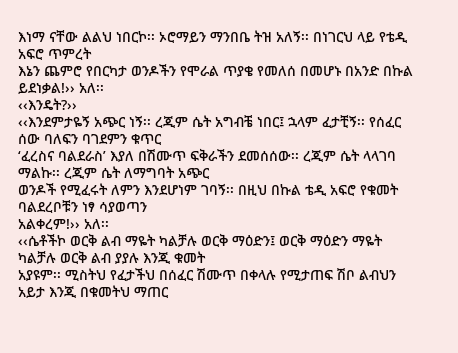እነማ ናቸው ልልህ ነበርኮ፡፡ ኦሮማይን ማንበቤ ትዝ አለኝ፡፡ በነገርህ ላይ የቴዲ አፍሮ ጥምረት
እኔን ጨምሮ የበርካታ ወንዶችን የሞራል ጥያቄ የመለሰ በመሆኑ በአንድ በኩል ይደነቃል!›› አለ፡፡
‹‹እንዴት?››
‹‹እንደምታዬኝ አጭር ነኝ፡፡ ረጂም ሴት አግብቼ ነበር፤ ኋላም ፈታቺኝ፡፡ የሰፈር ሰው ባለፍን ባገደምን ቁጥር
‘ፈረስና ባልደራስ’ እያለ በሽሙጥ ፍቅራችን ደመሰሰው፡፡ ረጂም ሴት ላላገባ ማልኩ፡፡ ረጂም ሴት ለማግባት አጭር
ወንዶች የሚፈሩት ለምን እንደሆነም ገባኝ፡፡ በዚህ በኩል ቴዲ አፍሮ የቁመት ባልደረቦቹን ነፃ ሳያወጣን
አልቀረም!›› አለ፡፡
‹‹ሴቶችኮ ወርቅ ልብ ማዬት ካልቻሉ ወርቅ ማዕድን፤ ወርቅ ማዕድን ማዬት ካልቻሉ ወርቅ ልብ ያያሉ እንጂ ቁመት
አያዩም፡፡ ሚስትህ የፈታችህ በሰፈር ሽሙጥ በቀላሉ የሚታጠፍ ሽቦ ልብህን አይታ እንጂ በቁመትህ ማጠር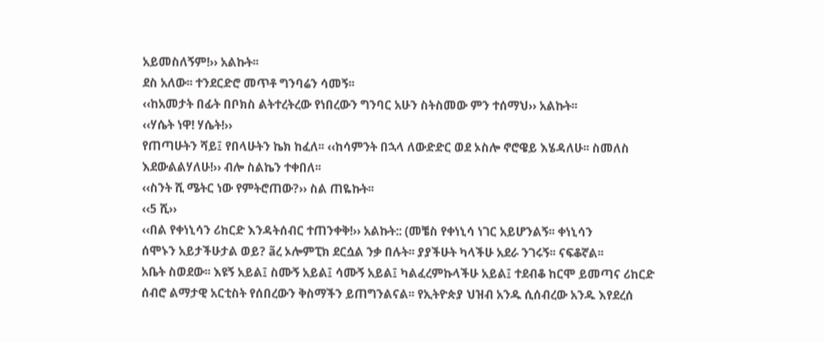አይመስለኝም!›› አልኩት፡፡
ደስ አለው፡፡ ተንደርድሮ መጥቶ ግንባሬን ሳመኝ፡፡
‹‹ከአመታት በፊት በቦክስ ልትተረትረው የነበረውን ግንባር አሁን ስትስመው ምን ተሰማህ›› አልኩት፡፡
‹‹ሃሴት ነዋ! ሃሴት!››
የጠጣሁትን ሻይ፤ የበላሁትን ኬክ ከፈለ፡፡ ‹‹ከሳምንት በኋላ ለውድድር ወደ ኦስሎ ኖሮዌይ እሄዳለሁ፡፡ ስመለስ
እደውልልሃለሁ!›› ብሎ ስልኬን ተቀበለ፡፡
‹‹ስንት ሺ ሜትር ነው የምትሮጠው?›› ስል ጠዬኩት፡፡
‹‹5 ሺ››
‹‹በል የቀነኒሳን ሪከርድ እንዳትሰብር ተጠንቀቅ!›› አልኩት:: (መቼስ የቀነኒሳ ነገር አይሆንልኝ፡፡ ቀነኒሳን
ሰሞኑን አይታችሁታል ወይ? ãረ ኦሎምፒክ ደርሷል ንቃ በሉት፡፡ ያያችሁት ካላችሁ አደራ ንገሩኝ፡፡ ናፍቆኛል፡፡
አቤት ስወደው፡፡ እዩኝ አይል፤ ስሙኝ አይል፤ ሳሙኝ አይል፤ ካልፈረምኩላችሁ አይል፤ ተደብቆ ከርሞ ይመጣና ሪከርድ
ሰብሮ ልማታዊ አርቲስት የሰበረውን ቅስማችን ይጠግንልናል፡፡ የኢትዮጵያ ህዝብ አንዱ ሲሰብረው አንዱ እየደረሰ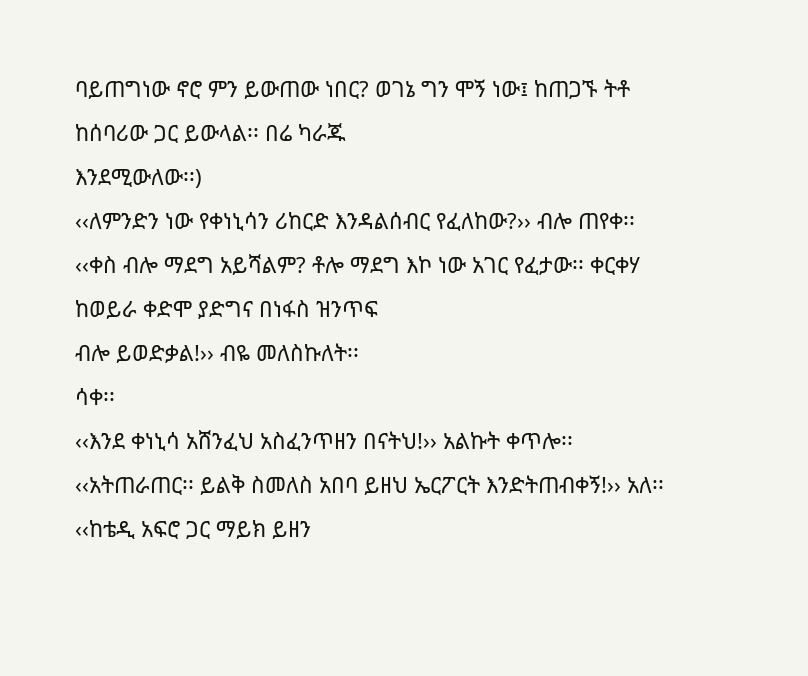ባይጠግነው ኖሮ ምን ይውጠው ነበር? ወገኔ ግን ሞኝ ነው፤ ከጠጋኙ ትቶ ከሰባሪው ጋር ይውላል፡፡ በሬ ካራጁ
እንደሚውለው፡፡)
‹‹ለምንድን ነው የቀነኒሳን ሪከርድ እንዳልሰብር የፈለከው?›› ብሎ ጠየቀ፡፡
‹‹ቀስ ብሎ ማደግ አይሻልም? ቶሎ ማደግ እኮ ነው አገር የፈታው፡፡ ቀርቀሃ ከወይራ ቀድሞ ያድግና በነፋስ ዝንጥፍ
ብሎ ይወድቃል!›› ብዬ መለስኩለት፡፡
ሳቀ፡፡
‹‹እንደ ቀነኒሳ አሸንፈህ አስፈንጥዘን በናትህ!›› አልኩት ቀጥሎ፡፡
‹‹አትጠራጠር፡፡ ይልቅ ስመለስ አበባ ይዘህ ኤርፖርት እንድትጠብቀኝ!›› አለ፡፡
‹‹ከቴዲ አፍሮ ጋር ማይክ ይዘን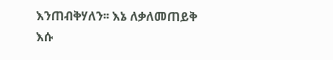እንጠብቅሃለን፡፡ እኔ ለቃለመጠይቅ እሱ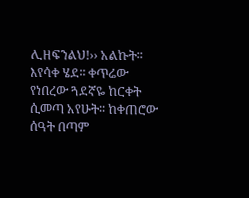ሊዘፍንልህ!›› አልኩት፡፡
እየሳቀ ሄደ፡፡ ቀጥሬው የነበረው ጓደኛዬ ከርቀት ሲመጣ አየሁት፡፡ ከቀጠሮው ሰዓት በጣም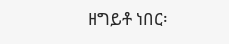ዘግይቶ ነበር፡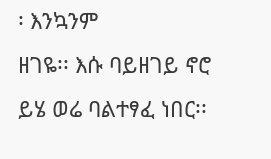፡ እንኳንም
ዘገዬ፡፡ እሱ ባይዘገይ ኖሮ ይሄ ወሬ ባልተፃፈ ነበር፡፡